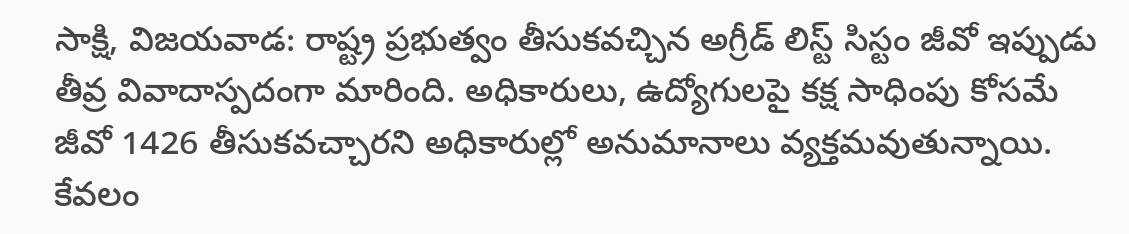సాక్షి, విజయవాడ: రాష్ట్ర ప్రభుత్వం తీసుకవచ్చిన అగ్రీడ్ లిస్ట్ సిస్టం జీవో ఇప్పుడు తీవ్ర వివాదాస్పదంగా మారింది. అధికారులు, ఉద్యోగులపై కక్ష సాధింపు కోసమే జీవో 1426 తీసుకవచ్చారని అధికారుల్లో అనుమానాలు వ్యక్తమవుతున్నాయి. కేవలం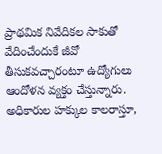ప్రాథమిక నివేదికల సాకుతో వేదించేందుకే జీవో తీసుకవచ్చారంటూ ఉద్యోగులు ఆందోళన వ్యక్తం చేస్తున్నారు. అధికారుల హక్కుల కాలరాస్తూ,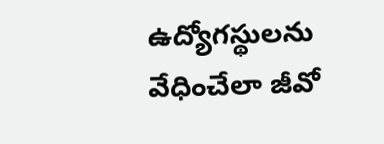ఉద్యోగస్థులను వేధించేలా జీవో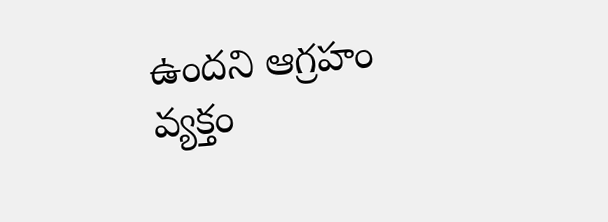ఉందని ఆగ్రహం వ్యక్తం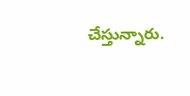చేస్తున్నారు.